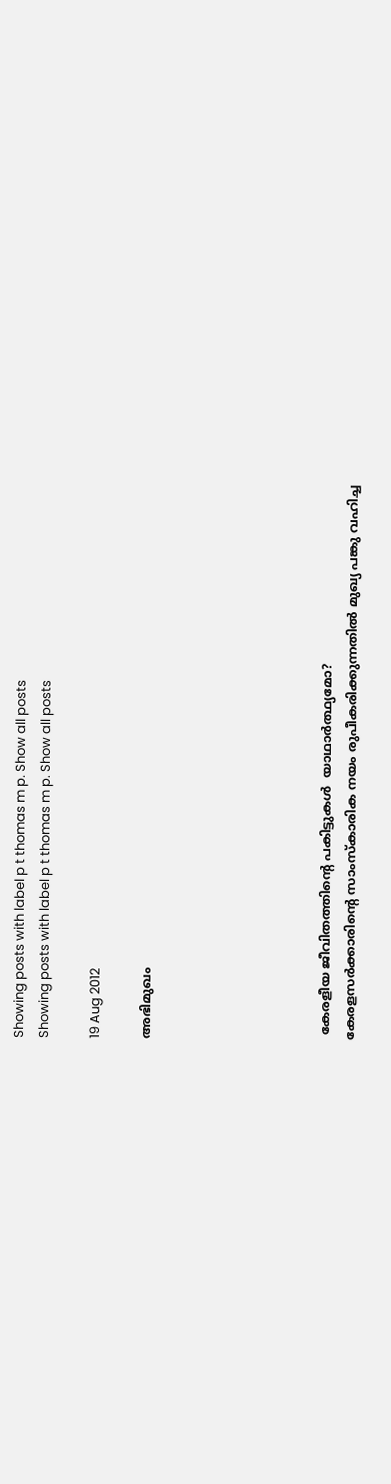Showing posts with label p t thomas m p. Show all posts
Showing posts with label p t thomas m p. Show all posts

19 Aug 2012

അഭിമുഖം






 കേരളീയ ജീവിതത്തിന്റെ പകിട്ടുകൾ  യാഥാർത്ഥ്യമോ?
കേരളസർക്കാരിന്റെ സാംസ്കാരിക നയം രുപീകരിക്കുന്നതിൽ മുഖ്യ പങ്കു വഹിച്ച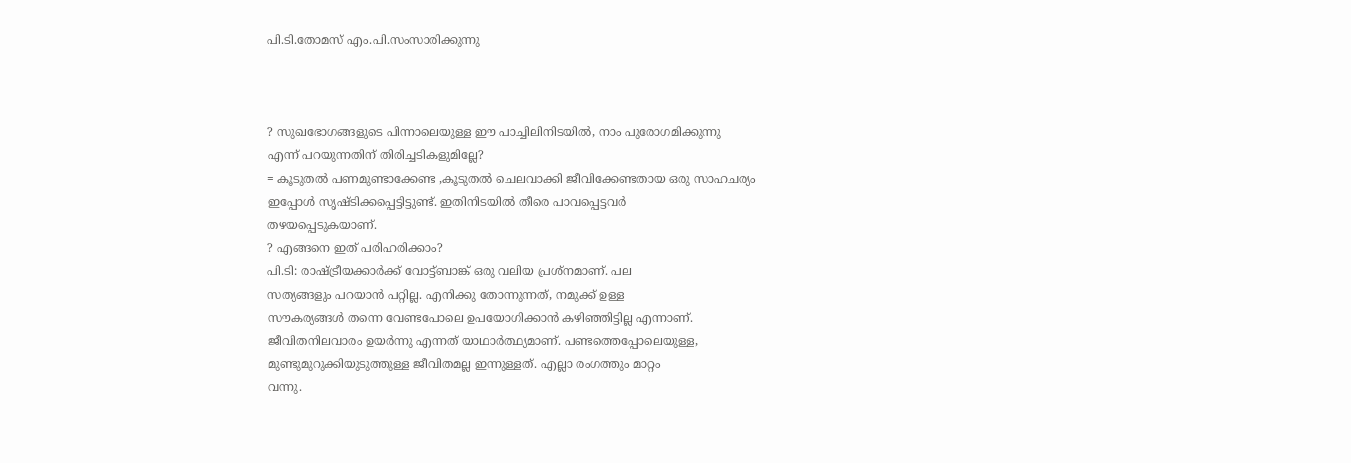പി.ടി.തോമസ് എം.പി.സംസാരിക്കുന്നു



? സുഖഭോഗങ്ങളുടെ പിന്നാലെയുള്ള ഈ പാച്ചിലിനിടയിൽ, നാം പുരോഗമിക്കുന്നു
എന്ന്‌ പറയുന്നതിന്‌ തിരിച്ചടികളുമില്ലേ?
= കൂടുതൽ പണമുണ്ടാക്കേണ്ട ,കൂടുതൽ ചെലവാക്കി ജീവിക്കേണ്ടതായ ഒരു സാഹചര്യം
ഇപ്പോൾ സൃഷ്ടിക്കപ്പെട്ടിട്ടുണ്ട്‌. ഇതിനിടയിൽ തീരെ പാവപ്പെട്ടവർ
തഴയപ്പെടുകയാണ്‌.
? എങ്ങനെ ഇത്‌ പരിഹരിക്കാം?
പി.ടി: രാഷ്ട്രീയക്കാർക്ക്‌ വോട്ട്ബാങ്ക്‌ ഒരു വലിയ പ്രശ്നമാണ്‌. പല
സത്യങ്ങളും പറയാൻ പറ്റില്ല. എനിക്കു തോന്നുന്നത്‌, നമുക്ക്‌ ഉള്ള
സൗകര്യങ്ങൾ തന്നെ വേണ്ടപോലെ ഉപയോഗിക്കാൻ കഴിഞ്ഞിട്ടില്ല എന്നാണ്‌.
ജീവിതനിലവാരം ഉയർന്നു എന്നത്‌ യാഥാർത്ഥ്യമാണ്‌. പണ്ടത്തെപ്പോലെയുള്ള,
മുണ്ടുമുറുക്കിയുടുത്തുള്ള ജീവിതമല്ല ഇന്നുള്ളത്‌. എല്ലാ രംഗത്തും മാറ്റം
വന്നു.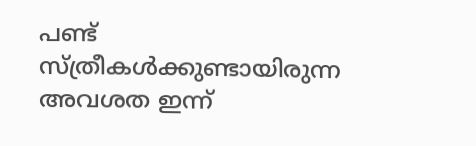പണ്ട്‌ സ്ത്രീകൾക്കുണ്ടായിരുന്ന അവശത ഇന്ന്‌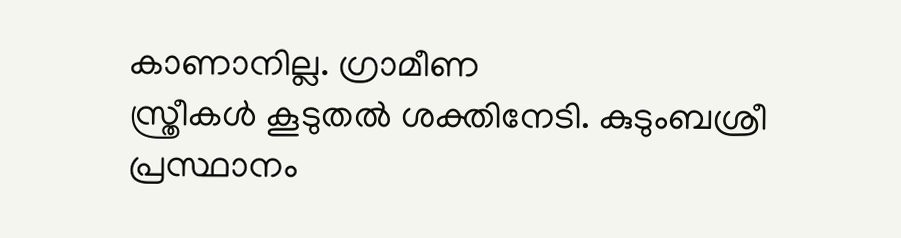കാണാനില്ല. ഗ്രാമീണ
സ്ത്രീകൾ കൂടുതൽ ശക്തിനേടി. കുടുംബശ്രീ പ്രസ്ഥാനം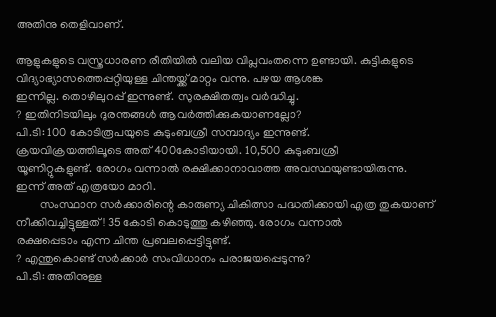അതിനു തെളിവാണ്‌.

ആളുകളുടെ വസ്ത്രധാരണ രീതിയിൽ വലിയ വിപ്ലവംതന്നെ ഉണ്ടായി. കുട്ടികളുടെ
വിദ്യാഭ്യാസത്തെപ്പറ്റിയുള്ള ചിന്തയ്ക്ക്‌ മാറ്റം വന്നു. പഴയ ആശങ്ക
ഇന്നില്ല. തൊഴിലുറപ്പ്‌ ഇന്നുണ്ട്‌. സുരക്ഷിതത്വം വർദ്ധിച്ചു.
? ഇതിനിടയിലും ദുരന്തങ്ങൾ ആവർത്തിക്കുകയാണല്ലോ?
പി.ടി: 100 കോടിരൂപയുടെ കുടുംബശ്രീ സമ്പാദ്യം ഇന്നുണ്ട്‌.
ക്രയവിക്രയത്തിലൂടെ അത്‌ 400കോടിയായി. 10,500 കുടുംബശ്രീ
യൂണിറ്റുകളുണ്ട്‌. രോഗം വന്നാൽ രക്ഷിക്കാനാവാത്ത അവസ്ഥയുണ്ടായിരുന്നു.
ഇന്ന്‌ അത്‌ എത്രയോ മാറി.
        സംസ്ഥാന സർക്കാരിന്റെ കാരുണ്യ ചികിത്സാ പദ്ധതിക്കായി എത്ര തുകയാണ്‌
നീക്കിവച്ചിട്ടുള്ളത്‌! 35 കോടി കൊടുത്തു കഴിഞ്ഞു. രോഗം വന്നാൽ
രക്ഷപ്പെടാം എന്ന ചിന്ത പ്രബലപ്പെട്ടിട്ടുണ്ട്‌.
? എന്തുകൊണ്ട്‌ സർക്കാർ സംവിധാനം പരാജയപ്പെടുന്നു?
പി.ടി: അതിനുള്ള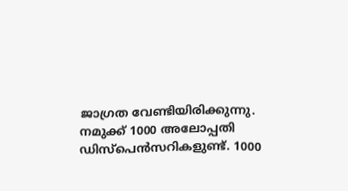ജാഗ്രത വേണ്ടിയിരിക്കുന്നു.
നമുക്ക്‌ 1000 അലോപ്പതി ഡിസ്പെൻസറികളുണ്ട്‌. 1000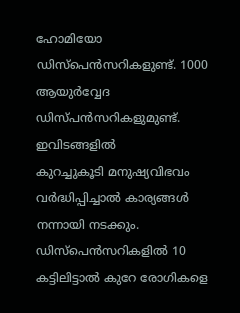ഹോമിയോ
ഡിസ്പെൻസറികളുണ്ട്‌. 1000 ആയുർവ്വേദ ഡിസ്പൻസറികളുമുണ്ട്‌. ഇവിടങ്ങളിൽ
കുറച്ചുകൂടി മനുഷ്യവിഭവം വർദ്ധിപ്പിച്ചാൽ കാര്യങ്ങൾ നന്നായി നടക്കും.
ഡിസ്പെൻസറികളിൽ 10 കട്ടിലിട്ടാൽ കുറേ രോഗികളെ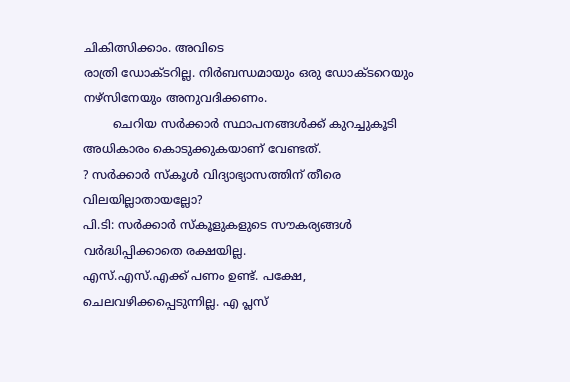ചികിത്സിക്കാം. അവിടെ
രാത്രി ഡോക്ടറില്ല. നിർബന്ധമായും ഒരു ഡോക്ടറെയും നഴ്സിനേയും അനുവദിക്കണം.
        ചെറിയ സർക്കാർ സ്ഥാപനങ്ങൾക്ക്‌ കുറച്ചുകൂടി അധികാരം കൊടുക്കുകയാണ്‌ വേണ്ടത്‌.
? സർക്കാർ സ്കൂൾ വിദ്യാഭ്യാസത്തിന്‌ തീരെ വിലയില്ലാതായല്ലോ?
പി.ടി: സർക്കാർ സ്കൂളുകളുടെ സൗകര്യങ്ങൾ വർദ്ധിപ്പിക്കാതെ രക്ഷയില്ല.
എസ്‌.എസ്‌.എക്ക്‌ പണം ഉണ്ട്‌. പക്ഷേ, ചെലവഴിക്കപ്പെടുന്നില്ല. എ പ്ലസ്‌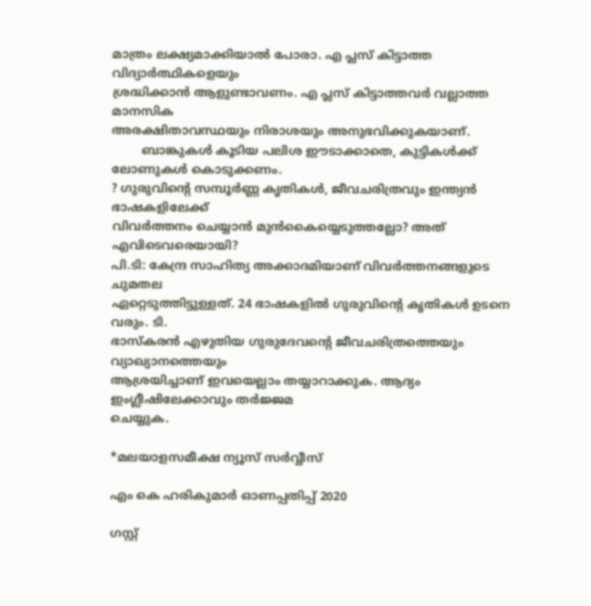മാത്രം ലക്ഷ്യമാക്കിയാൽ പോരാ. എ പ്ലസ്‌ കിട്ടാത്ത വിദ്യാർത്ഥികളെയും
ശ്രദ്ധിക്കാൻ ആളുണ്ടാവണം. എ പ്ലസ്‌ കിട്ടാത്തവർ വല്ലാത്ത മാനസിക
അരക്ഷിതാവസ്ഥയും നിരാശയും അനുഭവിക്കുകയാണ്‌.
        ബാങ്കുകൾ കൂടിയ പലിശ ഈടാക്കാതെ, കുട്ടികൾക്ക്‌ ലോണുകൾ കൊടുക്കണം.
? ഗുരുവിന്റെ സമ്പൂർണ്ണ കൃതികൾ, ജീവചരിത്രവും ഇന്ത്യൻ ഭാഷകളിലേക്ക്‌
വിവർത്തനം ചെയ്യാൻ മുൻകൈയ്യെടുത്തല്ലോ? അത്‌ എവിടെവരെയായി?
പി.ടി: കേന്ദ്ര സാഹിത്യ അക്കാദമിയാണ്‌ വിവർത്തനങ്ങളുടെ ചുമതല
ഏറ്റെടുത്തിട്ടുള്ളത്‌. 24 ഭാഷകളിൽ ഗുരുവിന്റെ കൃതികൾ ഉടനെ വരും. ടി.
ഭാസ്കരൻ എഴുതിയ ഗുരുദേവന്റെ ജീവചരിത്രത്തെയും വ്യാഖ്യാനത്തെയും
ആശ്രയിച്ചാണ്‌ ഇവയെല്ലാം തയ്യാറാക്കുക. ആദ്യം ഇംഗ്ലീഷിലേക്കാവും തർജ്ജമ
ചെയ്യുക.

*മലയാളസമീക്ഷ ന്യൂസ് സർവ്വീസ്

എം കെ ഹരികുമാർ ഓണപ്പതിപ്പ്‌ 2020

ഗസ്റ്റ്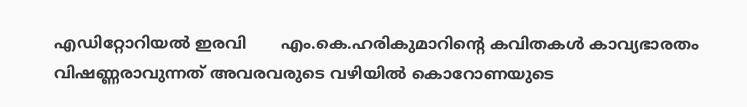എഡിറ്റോറിയൽ ഇരവി       എം.കെ.ഹരികുമാറിൻ്റെ കവിതകൾ കാവ്യഭാരതം വിഷണ്ണരാവുന്നത് അവരവരുടെ വഴിയിൽ കൊറോണയുടെ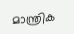മാന്ത്രിക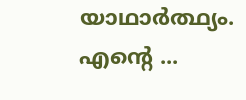യാഥാർത്ഥ്യം. എന്റെ ...